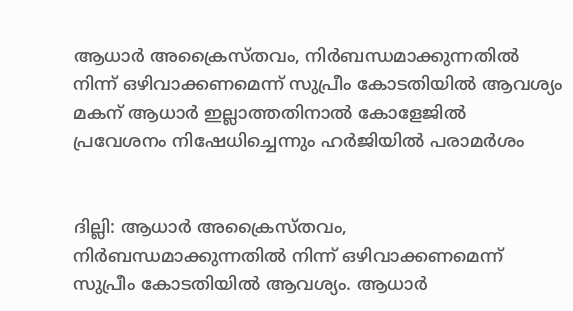ആധാര്‍ അക്രൈസ്തവം, നിര്‍ബന്ധമാക്കുന്നതില്‍ നിന്ന് ഒഴിവാക്കണമെന്ന് സുപ്രീം കോടതിയില്‍ ആവശ്യം മകന് ആധാര്‍ ഇല്ലാത്തതിനാല്‍ കോളേജില്‍ പ്രവേശനം നിഷേധിച്ചെന്നും ഹര്‍ജിയില്‍ പരാമര്‍ശം


ദില്ലി: ആധാര്‍ അക്രൈസ്തവം, നിര്‍ബന്ധമാക്കുന്നതില്‍ നിന്ന് ഒഴിവാക്കണമെന്ന് സുപ്രീം കോടതിയില്‍ ആവശ്യം. ആധാര്‍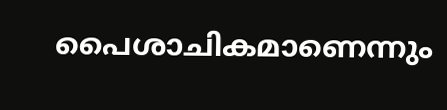പൈശാചികമാണെന്നും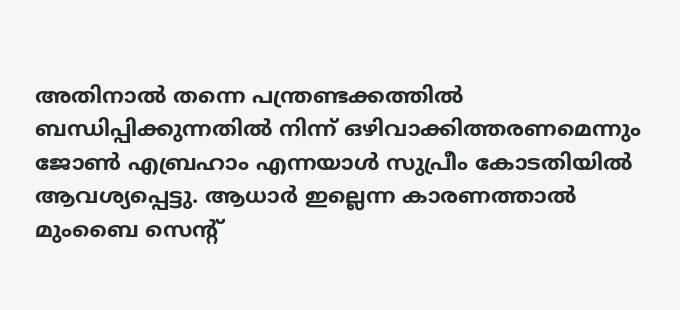അതിനാല്‍ തന്നെ പന്ത്രണ്ടക്കത്തില്‍ ബന്ധിപ്പിക്കുന്നതില്‍ നിന്ന് ഒഴിവാക്കിത്തരണമെന്നും ജോണ്‍ എബ്രഹാം എന്നയാള്‍ സുപ്രീം കോടതിയില്‍ ആവശ്യപ്പെട്ടു. ആധാര്‍ ഇല്ലെന്ന കാരണത്താല്‍ മുംബൈ സെന്റ്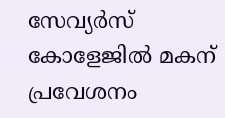സേവ്യര്‍സ് കോളേജില്‍ മകന് പ്രവേശനം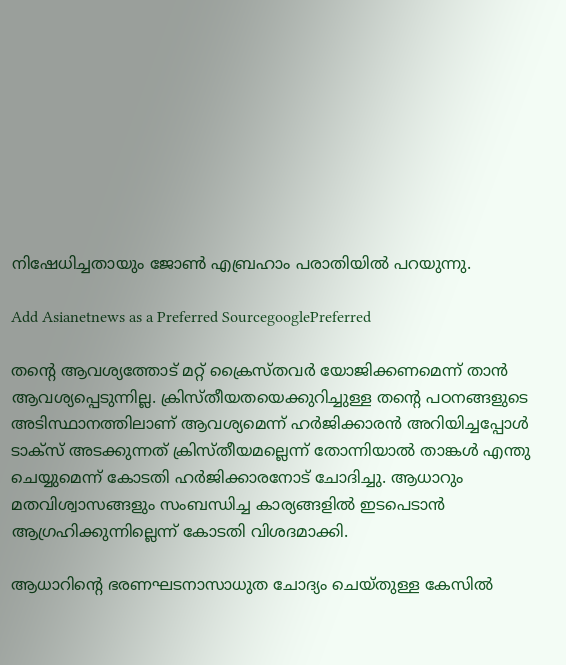നിഷേധിച്ചതായും ജോണ്‍ എബ്രഹാം പരാതിയില്‍ പറയുന്നു.

Add Asianetnews as a Preferred SourcegooglePreferred

തന്റെ ആവശ്യത്തോട് മറ്റ് ക്രൈസ്തവര്‍ യോജിക്കണമെന്ന് താന്‍ ആവശ്യപ്പെടുന്നില്ല. ക്രിസ്തീയതയെക്കുറിച്ചുള്ള തന്റെ പഠനങ്ങളുടെ അടിസ്ഥാനത്തിലാണ് ആവശ്യമെന്ന് ഹര്‍ജിക്കാരന്‍ അറിയിച്ചപ്പോള്‍ ടാക്സ് അടക്കുന്നത് ക്രിസ്തീയമല്ലെന്ന് തോന്നിയാല്‍ താങ്കള്‍ എന്തു ചെയ്യുമെന്ന് കോടതി ഹര്‍ജിക്കാരനോട് ചോദിച്ചു. ആധാറും മതവിശ്വാസങ്ങളും സംബന്ധിച്ച കാര്യങ്ങളില്‍ ഇടപെടാന്‍ ആഗ്രഹിക്കുന്നില്ലെന്ന് കോടതി വിശദമാക്കി.

ആധാറിന്റെ ഭരണഘടനാസാധുത ചോദ്യം ചെയ്തുള്ള കേസിൽ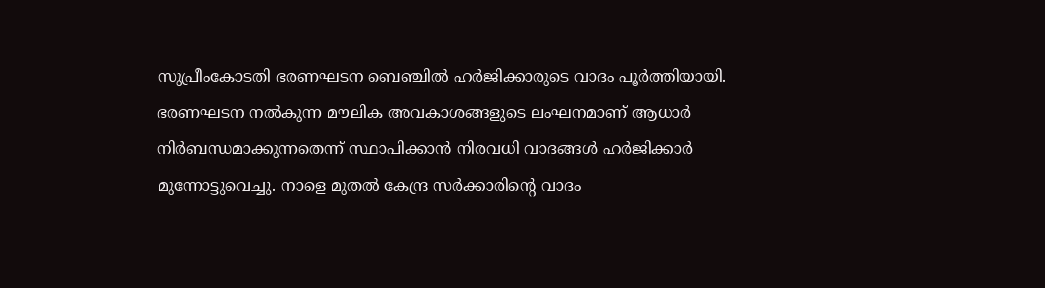സുപ്രീംകോടതി ഭരണഘടന ബെഞ്ചിൽ ഹർജിക്കാരുടെ വാദം പൂർത്തിയായി. ഭരണഘടന നൽകുന്ന മൗലിക അവകാശങ്ങളുടെ ലംഘനമാണ് ആധാർ നിർബന്ധമാക്കുന്നതെന്ന് സ്ഥാപിക്കാൻ നിരവധി വാദങ്ങൾ ഹർജിക്കാർ മുന്നോട്ടുവെച്ചു. നാളെ മുതൽ കേന്ദ്ര സർക്കാരിന്റെ വാദം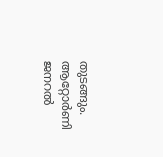തുടങ്ങും. ആറ്റോർണി ജനറൽ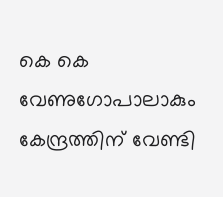കെ കെ വേണുഗോപാലാകും കേന്ദ്രത്തിന് വേണ്ടി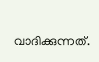വാദിക്കുന്നത്.